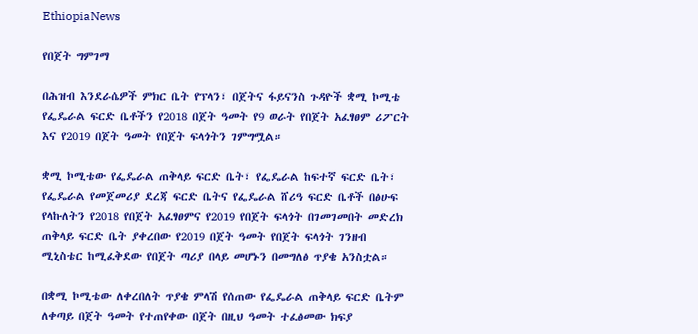EthiopiaNews

የበጀት ግምገማ

በሕዝብ እንደራሴዎች ምክር ቤት የፕላን፣ በጀትና ፋይናንስ ጉዳዮች ቋሚ ኮሚቴ የፌዴራል ፍርድ ቤቶችን የ2018 በጀት ዓመት የ9 ወራት የበጀት አፈፃፀም ሪፖርት እና የ2019 በጀት ዓመት የበጀት ፍላጎትን ገምግሟል።

ቋሚ ኮሚቴው የፌዴራል ጠቅላይ ፍርድ ቤት፣ የፌዴራል ከፍተኛ ፍርድ ቤት፣ የፌዴራል የመጀመሪያ ደረጃ ፍርድ ቤትና የፌዴራል ሸሪዓ ፍርድ ቤቶች በፅሁፍ የላኩለትን የ2018 የበጀት አፈፃፀምና የ2019 የበጀት ፍላጎት በገመገመበት መድረክ ጠቅላይ ፍርድ ቤት ያቀረበው የ2019 በጀት ዓመት የበጀት ፍላጎት ገንዘብ ሚኒስቴር ከሚፈቅደው የበጀት ጣሪያ በላይ መሆኑን በመግለፅ ጥያቄ አንስቷል።

በቋሚ ኮሚቴው ለቀረበለት ጥያቄ ምላሽ የሰጠው የፌዴራል ጠቅላይ ፍርድ ቤትም ለቀጣይ በጀት ዓመት የተጠየቀው በጀት በዚህ ዓመት ተፈፅመው ክፍያ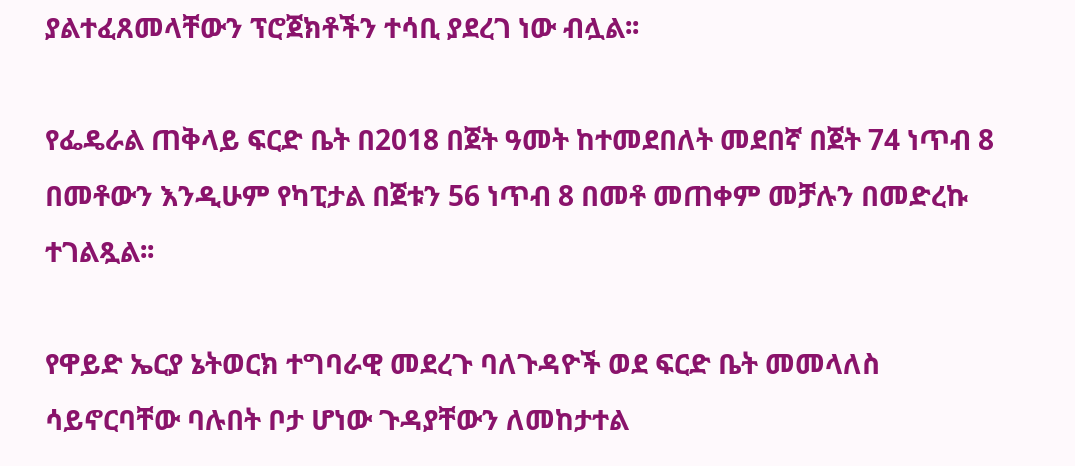ያልተፈጸመላቸውን ፕሮጀክቶችን ተሳቢ ያደረገ ነው ብሏል፡፡

የፌዴራል ጠቅላይ ፍርድ ቤት በ2018 በጀት ዓመት ከተመደበለት መደበኛ በጀት 74 ነጥብ 8 በመቶውን እንዲሁም የካፒታል በጀቱን 56 ነጥብ 8 በመቶ መጠቀም መቻሉን በመድረኩ ተገልጿል፡፡

የዋይድ ኤርያ ኔትወርክ ተግባራዊ መደረጉ ባለጉዳዮች ወደ ፍርድ ቤት መመላለስ ሳይኖርባቸው ባሉበት ቦታ ሆነው ጉዳያቸውን ለመከታተል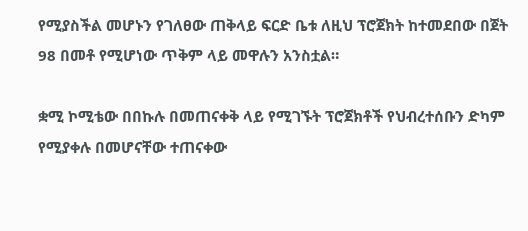የሚያስችል መሆኑን የገለፀው ጠቅላይ ፍርድ ቤቱ ለዚህ ፕሮጀክት ከተመደበው በጀት 98 በመቶ የሚሆነው ጥቅም ላይ መዋሉን አንስቷል።

ቋሚ ኮሚቴው በበኩሉ በመጠናቀቅ ላይ የሚገኙት ፕሮጀክቶች የህብረተሰቡን ድካም የሚያቀሉ በመሆናቸው ተጠናቀው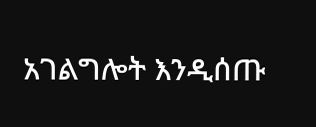አገልግሎት እንዲሰጡ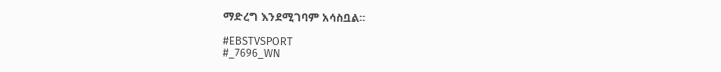ማድረግ እንደሚገባም አሳስቧል።

#EBSTVSPORT
#_7696_WN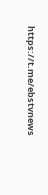https://t.me/ebstvnews